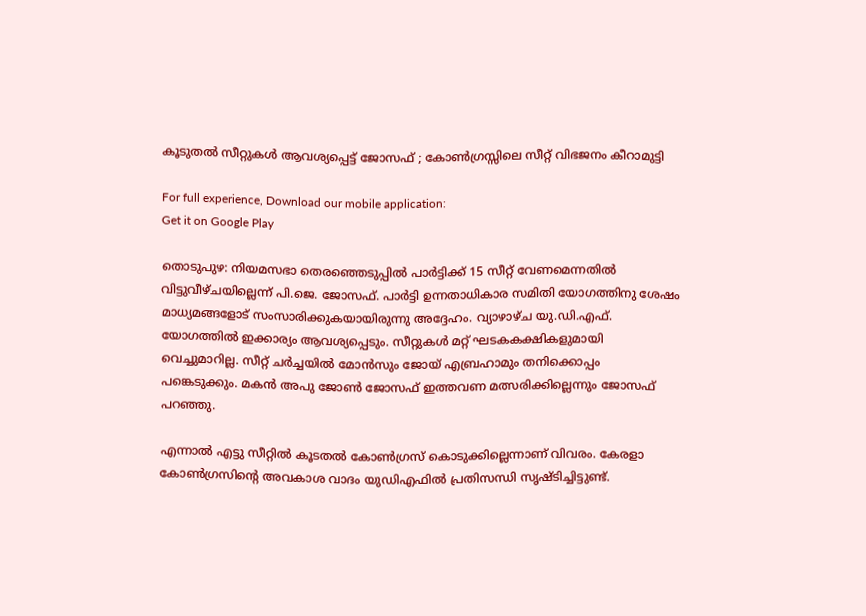കൂടുതല്‍ സീറ്റുകള്‍ ആവശ്യപ്പെട്ട് ജോസഫ് ; കോണ്‍ഗ്രസ്സിലെ സീറ്റ് വിഭജനം കീറാമുട്ടി

For full experience, Download our mobile application:
Get it on Google Play

തൊടുപുഴ: നിയമസഭാ തെരഞ്ഞെടുപ്പില്‍ പാര്‍ട്ടിക്ക് 15 സീറ്റ് വേണമെന്നതില്‍ വിട്ടുവീഴ്ചയില്ലെന്ന് പി.ജെ. ജോസഫ്. പാര്‍ട്ടി ഉന്നതാധികാര സമിതി യോഗത്തിനു ശേഷം മാധ്യമങ്ങളോട് സംസാരിക്കുകയായിരുന്നു അദ്ദേഹം. വ്യാഴാഴ്ച യു.ഡി.എഫ്. യോഗത്തില്‍ ഇക്കാര്യം ആവശ്യപ്പെടും. സീറ്റുകള്‍ മറ്റ് ഘടകകക്ഷികളുമായി വെച്ചുമാറില്ല. സീറ്റ് ചര്‍ച്ചയില്‍ മോന്‍സും ജോയ് എബ്രഹാമും തനിക്കൊപ്പം പങ്കെടുക്കും. മകന്‍ അപു ജോണ്‍ ജോസഫ് ഇത്തവണ മത്സരിക്കില്ലെന്നും ജോസഫ് പറഞ്ഞു.

എന്നാല്‍ എട്ടു സീറ്റില്‍ കൂടതല്‍ കോണ്‍ഗ്രസ് കൊടുക്കില്ലെന്നാണ് വിവരം. കേരളാ കോണ്‍ഗ്രസിന്റെ അവകാശ വാദം യുഡിഎഫില്‍ പ്രതിസന്ധി സൃഷ്ടിച്ചിട്ടുണ്ട്.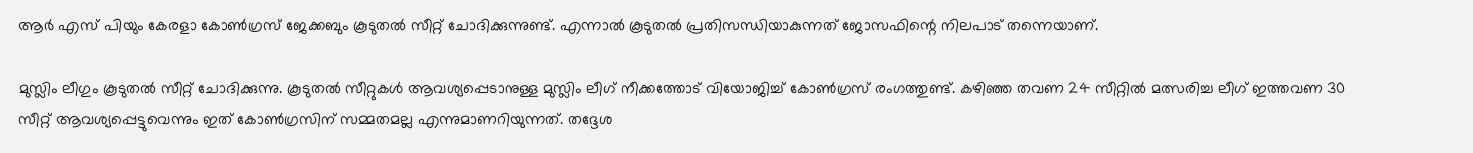ആര്‍ എസ് പിയും കേരളാ കോണ്‍ഗ്രസ് ജേക്കബും കൂടുതല്‍ സീറ്റ് ചോദിക്കുന്നുണ്ട്. എന്നാല്‍ കൂടുതല്‍ പ്രതിസന്ധിയാകുന്നത് ജോസഫിന്റെ നിലപാട് തന്നെയാണ്.

മുസ്ലിം ലീഗും കൂടുതല്‍ സീറ്റ് ചോദിക്കുന്നു. കൂടുതല്‍ സീറ്റുകള്‍ ആവശ്യപ്പെടാനുള്ള മുസ്ലിം ലീഗ് നീക്കത്തോട് വിയോജിച്ച്‌ കോണ്‍ഗ്രസ് രംഗത്തുണ്ട്. കഴിഞ്ഞ തവണ 24 സീറ്റില്‍ മത്സരിച്ച ലീഗ് ഇത്തവണ 30 സീറ്റ് ആവശ്യപ്പെട്ടുവെന്നും ഇത് കോണ്‍ഗ്രസിന് സമ്മതമല്ല എന്നുമാണറിയുന്നത്. തദ്ദേശ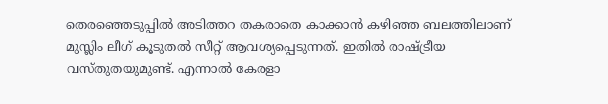തെരഞ്ഞെടുപ്പില്‍ അടിത്തറ തകരാതെ കാക്കാന്‍ കഴിഞ്ഞ ബലത്തിലാണ് മുസ്ലിം ലീഗ് കൂടുതല്‍ സീറ്റ് ആവശ്യപ്പെടുന്നത്. ഇതില്‍ രാഷ്ട്രീയ വസ്തുതയുമുണ്ട്. എന്നാല്‍ കേരളാ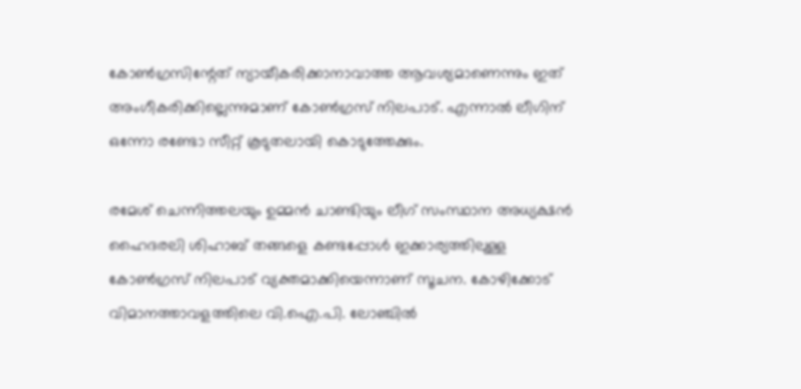കോണ്‍ഗ്രസിന്റേത് ന്യായീകരിക്കാനാവാത്ത ആവശ്യമാണെന്നും ഇത് അംഗീകരിക്കില്ലെന്നുമാണ് കോണ്‍ഗ്രസ് നിലപാട്. എന്നാല്‍ ലീഗിന് ഒന്നോ രണ്ടോ സീറ്റ് കൂടുതലായി കൊടുത്തേക്കും.

രമേശ് ചെന്നിത്തലയും ഉമ്മന്‍ ചാണ്ടിയും ലീഗ് സംസ്ഥാന അധ്യക്ഷന്‍ ഹൈദരലി ശിഹാബ് തങ്ങളെ കണ്ടപ്പോള്‍ ഇക്കാര്യത്തിലുള്ള കോണ്‍ഗ്രസ് നിലപാട് വ്യക്തമാക്കിയെന്നാണ് സൂചന. കോഴിക്കോട് വിമാനത്താവളത്തിലെ വി.ഐ.പി. ലോഞ്ചില്‍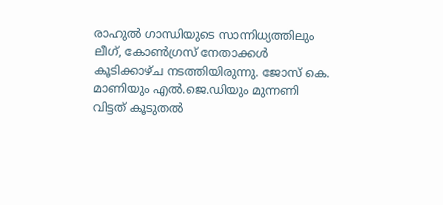രാഹുല്‍ ഗാന്ധിയുടെ സാന്നിധ്യത്തിലും ലീഗ്, കോണ്‍ഗ്രസ് നേതാക്കള്‍ കൂടിക്കാഴ്ച നടത്തിയിരുന്നു. ജോസ് കെ. മാണിയും എല്‍.ജെ.ഡിയും മുന്നണി വിട്ടത് കൂടുതല്‍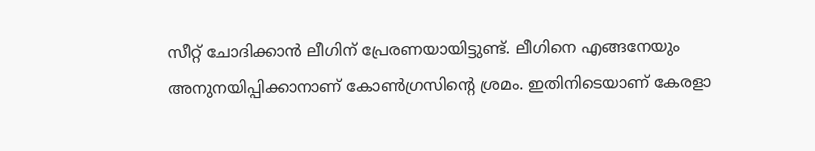സീറ്റ് ചോദിക്കാന്‍ ലീഗിന് പ്രേരണയായിട്ടുണ്ട്. ലീഗിനെ എങ്ങനേയും അനുനയിപ്പിക്കാനാണ് കോണ്‍ഗ്രസിന്റെ ശ്രമം. ഇതിനിടെയാണ് കേരളാ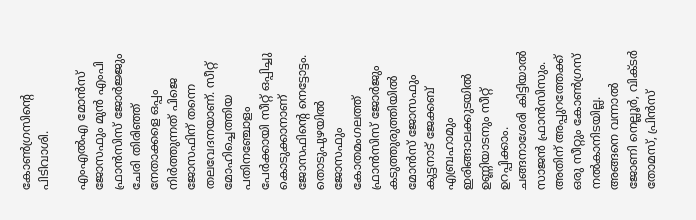കോണ്‍ഗ്രസിന്റെ പിടിവാശി.

എംഎല്‍എ മോന്‍സ് ജോസഫും മുന്‍ എംപി ഫ്രാന്‍സിസ് ജോര്‍ജ്ജും ചേരി തിരിഞ്ഞ് നേതാക്കളെ ഒപ്പം നിര്‍ത്തുന്നത് പിജെ ജോസഫിന് തന്നെ തലവേദനയാണ്. സീറ്റ് മോഹിച്ചെത്തിയ പതിനഞ്ചോളം പേര്‍ക്കായി സീറ്റ് ഒപ്പിച്ചു കൊടുക്കാനാണ് ജോസഫിന്റെ നെട്ടോട്ടം. തൊടുപുഴയില്‍ ജോസഫും കോതമംഗലത്ത് ഫ്രാന്‍സിസ് ജോര്‍ജും കടുത്തുരുത്തിയില്‍ മോന്‍സ് ജോസഫും കുട്ടനാട് ജേക്കബ് എബ്രഹാമും ഇരിങ്ങാലക്കുടയില്‍ ഉണ്ണിയാടനും സീറ്റ് ഉറപ്പിക്കാം. ചങ്ങനാശേരി കിട്ടിയാല്‍ സാജന്‍ ഫ്രാന്‍സിസും. അതിന് അപ്പുറത്തേക്ക് ഒരു സീറ്റും കോണ്‍ഗ്രസ് നല്‍കാനിടയില്ല. അങ്ങനെ വന്നാല്‍ ജോണി നെല്ലൂര്‍, വിക്ടര്‍ തോമസ്, പ്രിന്‍സ്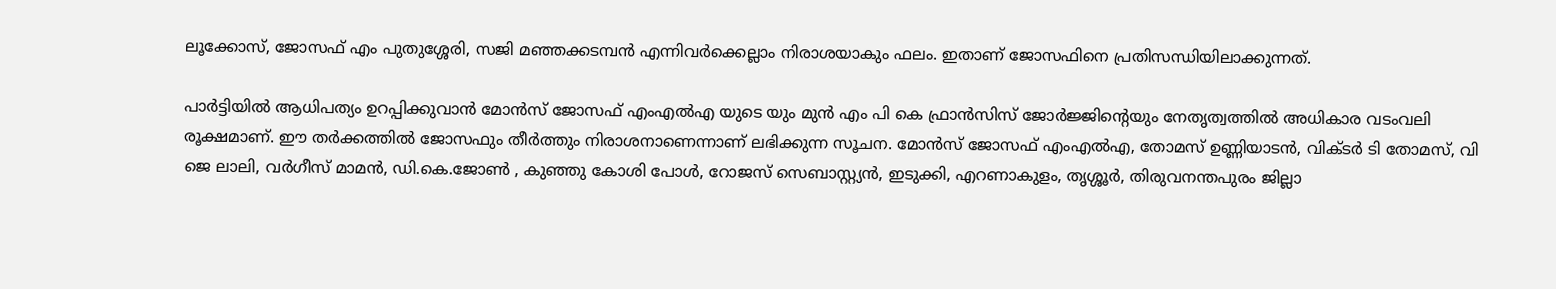ലൂക്കോസ്, ജോസഫ് എം പുതുശ്ശേരി, സജി മഞ്ഞക്കടമ്പന്‍ എന്നിവര്‍ക്കെല്ലാം നിരാശയാകും ഫലം. ഇതാണ് ജോസഫിനെ പ്രതിസന്ധിയിലാക്കുന്നത്.

പാര്‍ട്ടിയില്‍ ആധിപത്യം ഉറപ്പിക്കുവാന്‍ മോന്‍സ് ജോസഫ് എംഎല്‍എ യുടെ യും മുന്‍ എം പി കെ ഫ്രാന്‍സിസ് ജോര്‍ജ്ജിന്റെയും നേതൃത്വത്തില്‍ അധികാര വടംവലി രൂക്ഷമാണ്. ഈ തര്‍ക്കത്തില്‍ ജോസഫും തീര്‍ത്തും നിരാശനാണെന്നാണ് ലഭിക്കുന്ന സൂചന. മോന്‍സ് ജോസഫ് എംഎല്‍എ, തോമസ് ഉണ്ണിയാടന്‍, വിക്ടര്‍ ടി തോമസ്, വി ജെ ലാലി, വര്‍ഗീസ് മാമന്‍, ഡി.കെ.ജോണ്‍ , കുഞ്ഞു കോശി പോള്‍, റോജസ് സെബാസ്റ്റ്യന്‍, ഇടുക്കി, എറണാകുളം, തൃശ്ശൂര്‍, തിരുവനന്തപുരം ജില്ലാ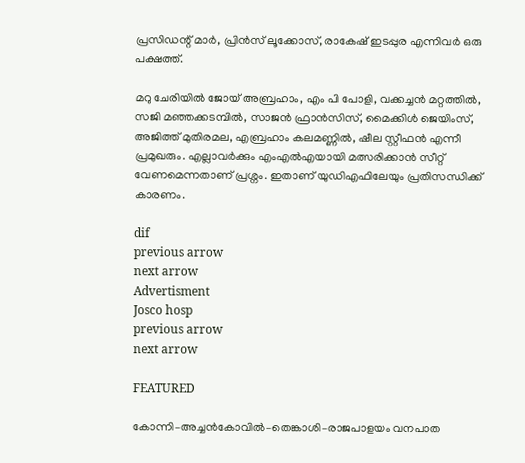പ്രസിഡന്റ് മാര്‍, പ്രിന്‍സ് ലൂക്കോസ്, രാകേഷ് ഇടപ്പുര എന്നിവര്‍ ഒരു പക്ഷത്ത്.

മറു ചേരിയില്‍ ജോയ് അബ്രഹാം, എം പി പോളി, വക്കച്ചന്‍ മറ്റത്തില്‍, സജി മഞ്ഞക്കടമ്പില്‍, സാജന്‍ ഫ്രാന്‍സിസ്, മൈക്കിള്‍ ജെയിംസ്, അജിത്ത് മുതിരമല, എബ്രഹാം കലമണ്ണില്‍, ഷീല സ്റ്റീഫന്‍ എന്നീ പ്രമുഖരും. എല്ലാവര്‍ക്കും എംഎല്‍എയായി മത്സരിക്കാന്‍ സീറ്റ് വേണമെന്നതാണ് പ്രശ്നം. ഇതാണ് യുഡിഎഫിലേയും പ്രതിസന്ധിക്ക് കാരണം.

dif
previous arrow
next arrow
Advertisment
Josco hosp
previous arrow
next arrow

FEATURED

കോന്നി–അച്ചൻകോവിൽ–തെങ്കാശി–രാജപാളയം വനപാത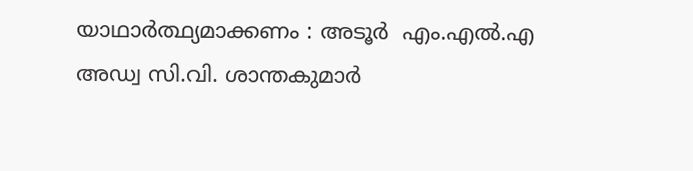യാഥാർത്ഥ്യമാക്കണം : അടൂര്‍  എം.എൽ.എ  അഡ്വ സി.വി. ശാന്തകുമാർ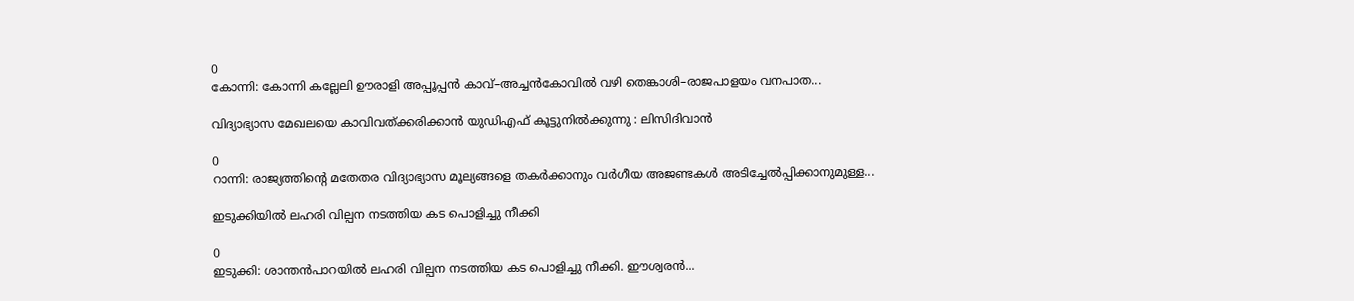0
കോന്നി: കോന്നി കല്ലേലി ഊരാളി അപ്പൂപ്പൻ കാവ്–അച്ചൻകോവിൽ വഴി തെങ്കാശി–രാജപാളയം വനപാത...

വിദ്യാഭ്യാസ മേഖലയെ കാവിവത്ക്കരിക്കാന്‍ യുഡിഎഫ് കൂട്ടുനില്‍ക്കുന്നു : ലിസിദിവാന്‍

0
റാന്നി: രാജ്യത്തിന്റെ മതേതര വിദ്യാഭ്യാസ മൂല്യങ്ങളെ തകർക്കാനും വർഗീയ അജണ്ടകൾ അടിച്ചേൽപ്പിക്കാനുമുള്ള...

ഇടുക്കിയിൽ ലഹരി വില്പന നടത്തിയ കട പൊളിച്ചു നീക്കി

0
ഇടുക്കി: ശാന്തൻപാറയിൽ ലഹരി വില്പന നടത്തിയ കട പൊളിച്ചു നീക്കി. ഈശ്വരൻ...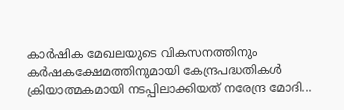കാർഷിക മേഖലയുടെ വികസനത്തിനും കർഷകക്ഷേമത്തിനുമായി കേന്ദ്രപദ്ധതികൾ ക്രിയാത്മകമായി നടപ്പിലാക്കിയത് നരേന്ദ്ര മോദി...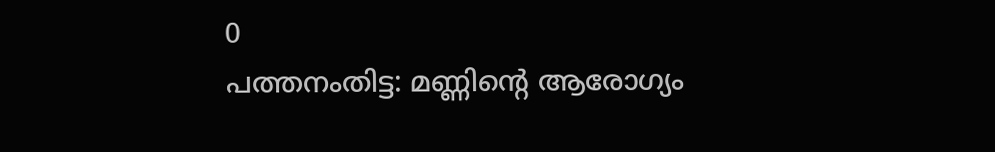0
പത്തനംതിട്ട: മണ്ണിന്റെ ആരോഗ്യം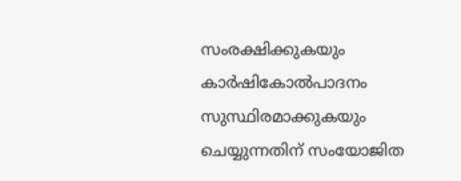സംരക്ഷിക്കുകയും കാർഷികോൽപാദനം സുസ്ഥിരമാക്കുകയും ചെയ്യുന്നതിന് സംയോജിത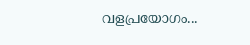വളപ്രയോഗം...